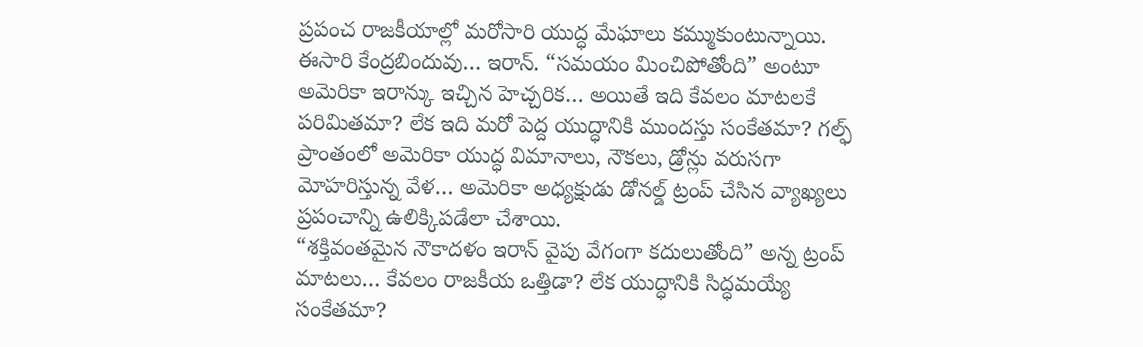ప్రపంచ రాజకీయాల్లో మరోసారి యుద్ధ మేఘాలు కమ్ముకుంటున్నాయి. ఈసారి కేంద్రబిందువు… ఇరాన్. “సమయం మించిపోతోంది” అంటూ అమెరికా ఇరాన్కు ఇచ్చిన హెచ్చరిక… అయితే ఇది కేవలం మాటలకే పరిమితమా? లేక ఇది మరో పెద్ద యుద్ధానికి ముందస్తు సంకేతమా? గల్ఫ్ ప్రాంతంలో అమెరికా యుద్ధ విమానాలు, నౌకలు, డ్రోన్లు వరుసగా మోహరిస్తున్న వేళ… అమెరికా అధ్యక్షుడు డోనల్డ్ ట్రంప్ చేసిన వ్యాఖ్యలు ప్రపంచాన్ని ఉలిక్కిపడేలా చేశాయి.
“శక్తివంతమైన నౌకాదళం ఇరాన్ వైపు వేగంగా కదులుతోంది” అన్న ట్రంప్ మాటలు… కేవలం రాజకీయ ఒత్తిడా? లేక యుద్ధానికి సిద్ధమయ్యే సంకేతమా?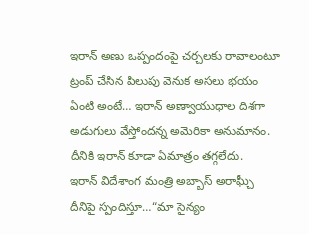ఇరాన్ అణు ఒప్పందంపై చర్చలకు రావాలంటూ ట్రంప్ చేసిన పిలుపు వెనుక అసలు భయం ఏంటి అంటే… ఇరాన్ అణ్వాయుధాల దిశగా అడుగులు వేస్తోందన్న అమెరికా అనుమానం. దీనికి ఇరాన్ కూడా ఏమాత్రం తగ్గలేదు.
ఇరాన్ విదేశాంగ మంత్రి అబ్బాస్ అరాఘ్చీ దీనిపై స్పందిస్తూ…“మా సైన్యం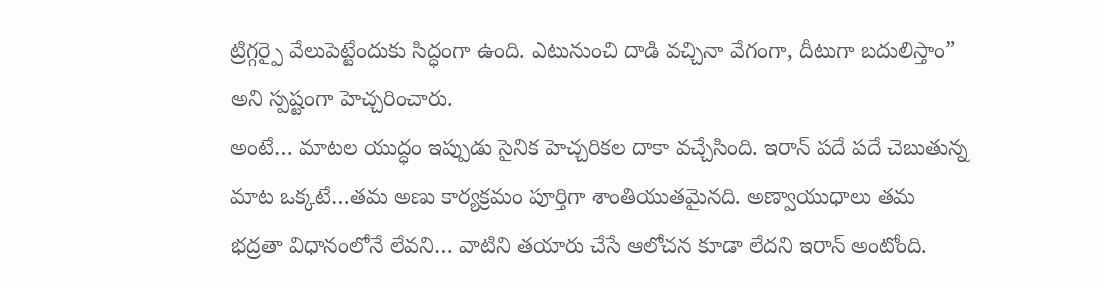ట్రిగ్గర్పై వేలుపెట్టేందుకు సిద్ధంగా ఉంది. ఎటునుంచి దాడి వచ్చినా వేగంగా, దీటుగా బదులిస్తాం” అని స్పష్టంగా హెచ్చరించారు.
అంటే… మాటల యుద్ధం ఇప్పుడు సైనిక హెచ్చరికల దాకా వచ్చేసింది. ఇరాన్ పదే పదే చెబుతున్న మాట ఒక్కటే…తమ అణు కార్యక్రమం పూర్తిగా శాంతియుతమైనది. అణ్వాయుధాలు తమ భద్రతా విధానంలోనే లేవని… వాటిని తయారు చేసే ఆలోచన కూడా లేదని ఇరాన్ అంటోంది.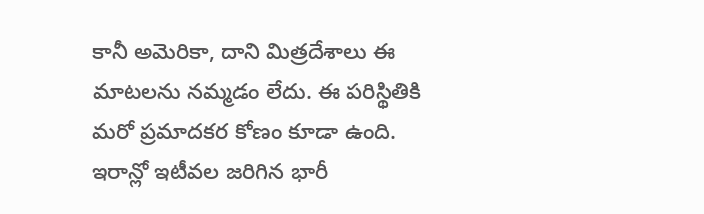కానీ అమెరికా, దాని మిత్రదేశాలు ఈ మాటలను నమ్మడం లేదు. ఈ పరిస్థితికి మరో ప్రమాదకర కోణం కూడా ఉంది.
ఇరాన్లో ఇటీవల జరిగిన భారీ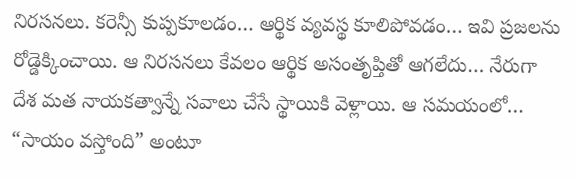నిరసనలు. కరెన్సీ కుప్పకూలడం… ఆర్థిక వ్యవస్థ కూలిపోవడం… ఇవి ప్రజలను రోడ్డెక్కించాయి. ఆ నిరసనలు కేవలం ఆర్థిక అసంతృప్తితో ఆగలేదు… నేరుగా దేశ మత నాయకత్వాన్నే సవాలు చేసే స్థాయికి వెళ్లాయి. ఆ సమయంలో… “సాయం వస్తోంది” అంటూ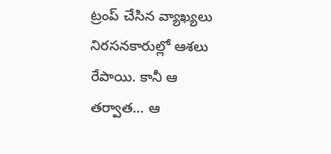ట్రంప్ చేసిన వ్యాఖ్యలు నిరసనకారుల్లో ఆశలు రేపాయి. కానీ ఆ తర్వాత… ఆ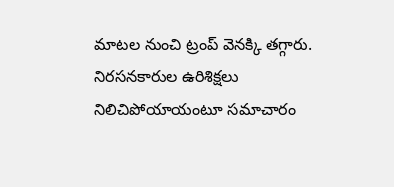మాటల నుంచి ట్రంప్ వెనక్కి తగ్గారు. నిరసనకారుల ఉరిశిక్షలు నిలిచిపోయాయంటూ సమాచారం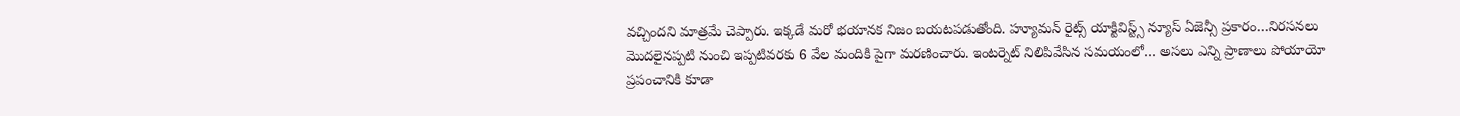వచ్చిందని మాత్రమే చెప్పారు. ఇక్కడే మరో భయానక నిజం బయటపడుతోంది. హ్యూమన్ రైట్స్ యాక్టివిస్ట్స్ న్యూస్ ఏజెన్సీ ప్రకారం…నిరసనలు మొదలైనప్పటి నుంచి ఇప్పటివరకు 6 వేల మందికి పైగా మరణించారు. ఇంటర్నెట్ నిలిపివేసిన సమయంలో… అసలు ఎన్ని ప్రాణాలు పోయాయో ప్రపంచానికి కూడా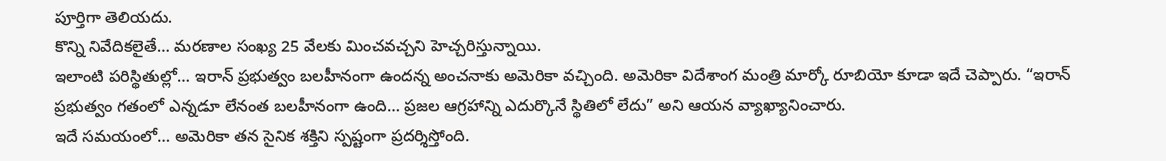పూర్తిగా తెలియదు.
కొన్ని నివేదికలైతే… మరణాల సంఖ్య 25 వేలకు మించవచ్చని హెచ్చరిస్తున్నాయి.
ఇలాంటి పరిస్థితుల్లో… ఇరాన్ ప్రభుత్వం బలహీనంగా ఉందన్న అంచనాకు అమెరికా వచ్చింది. అమెరికా విదేశాంగ మంత్రి మార్కో రూబియో కూడా ఇదే చెప్పారు. “ఇరాన్ ప్రభుత్వం గతంలో ఎన్నడూ లేనంత బలహీనంగా ఉంది… ప్రజల ఆగ్రహాన్ని ఎదుర్కొనే స్థితిలో లేదు” అని ఆయన వ్యాఖ్యానించారు.
ఇదే సమయంలో… అమెరికా తన సైనిక శక్తిని స్పష్టంగా ప్రదర్శిస్తోంది.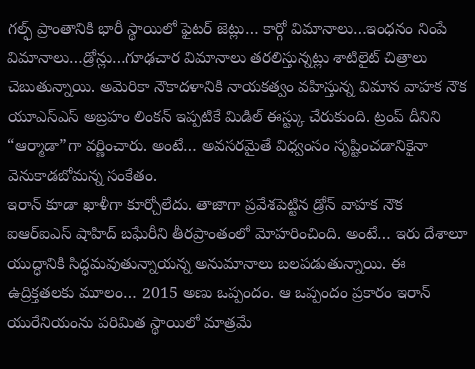గల్ఫ్ ప్రాంతానికి భారీ స్థాయిలో ఫైటర్ జెట్లు… కార్గో విమానాలు…ఇంధనం నింపే విమానాలు…డ్రోన్లు…గూఢచార విమానాలు తరలిస్తున్నట్లు శాటిలైట్ చిత్రాలు చెబుతున్నాయి. అమెరికా నౌకాదళానికి నాయకత్వం వహిస్తున్న విమాన వాహక నౌక యూఎస్ఎస్ అబ్రహం లింకన్ ఇప్పటికే మిడిల్ ఈస్ట్కు చేరుకుంది. ట్రంప్ దీనిని “ఆర్మాడా”గా వర్ణించారు. అంటే… అవసరమైతే విధ్వంసం సృష్టించడానికైనా వెనుకాడబోమన్న సంకేతం.
ఇరాన్ కూడా ఖాళీగా కూర్చోలేదు. తాజాగా ప్రవేశపెట్టిన డ్రోన్ వాహక నౌక ఐఆర్ఐఎస్ షాహిద్ బఘేరీని తీరప్రాంతంలో మోహరించింది. అంటే… ఇరు దేశాలూ యుద్ధానికి సిద్ధమవుతున్నాయన్న అనుమానాలు బలపడుతున్నాయి. ఈ ఉద్రిక్తతలకు మూలం… 2015 అణు ఒప్పందం. ఆ ఒప్పందం ప్రకారం ఇరాన్ యురేనియంను పరిమిత స్థాయిలో మాత్రమే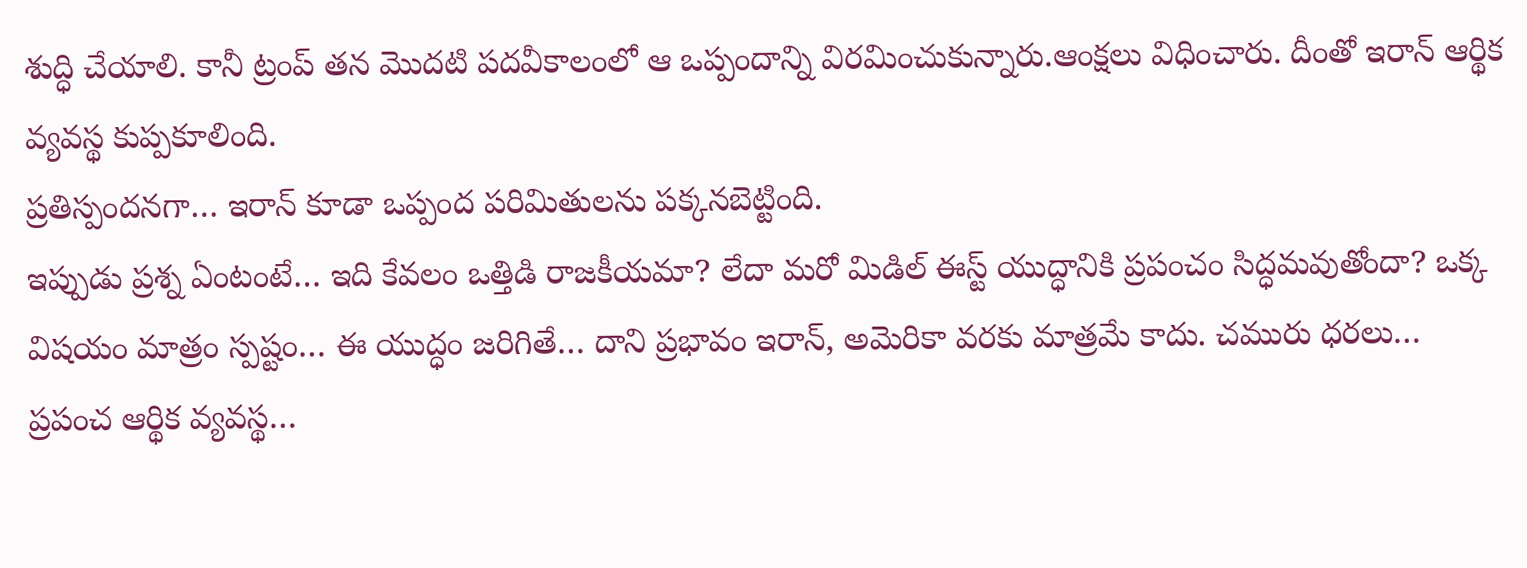శుద్ధి చేయాలి. కానీ ట్రంప్ తన మొదటి పదవీకాలంలో ఆ ఒప్పందాన్ని విరమించుకున్నారు.ఆంక్షలు విధించారు. దీంతో ఇరాన్ ఆర్థిక వ్యవస్థ కుప్పకూలింది.
ప్రతిస్పందనగా… ఇరాన్ కూడా ఒప్పంద పరిమితులను పక్కనబెట్టింది.
ఇప్పుడు ప్రశ్న ఏంటంటే… ఇది కేవలం ఒత్తిడి రాజకీయమా? లేదా మరో మిడిల్ ఈస్ట్ యుద్ధానికి ప్రపంచం సిద్ధమవుతోందా? ఒక్క విషయం మాత్రం స్పష్టం… ఈ యుద్ధం జరిగితే… దాని ప్రభావం ఇరాన్, అమెరికా వరకు మాత్రమే కాదు. చమురు ధరలు… ప్రపంచ ఆర్థిక వ్యవస్థ…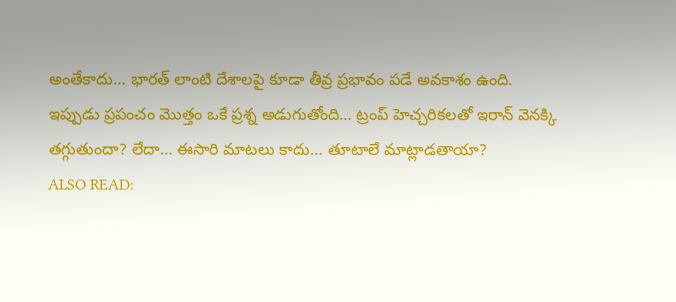అంతేకాదు… భారత్ లాంటి దేశాలపై కూడా తీవ్ర ప్రభావం పడే అవకాశం ఉంది.
ఇప్పుడు ప్రపంచం మొత్తం ఒకే ప్రశ్న అడుగుతోంది… ట్రంప్ హెచ్చరికలతో ఇరాన్ వెనక్కి తగ్గుతుందా? లేదా… ఈసారి మాటలు కాదు… తూటాలే మాట్లాడతాయా?
ALSO READ: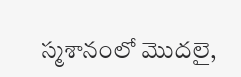స్మశానంలో మొదలై,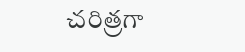చరిత్రగా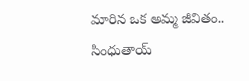మారిన ఒక అమ్మ జీవితం.. సింధుతాయ్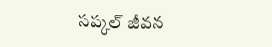సప్కల్ జీవన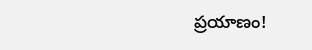ప్రయాణం!